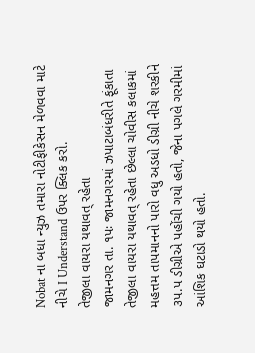Nobat ના બધા ન્યુઝ તમારા નોટીફીકેસન મેળવવા માટે નીચે I Understand ઉપર ક્લિક કરો.
તેજીલા વાયરા યથાવત્ રહેતા
જામનગર તા. ૧પઃ જામનગરમાં ઝપાટાબંધરીતે ફૂંકાતા તેજીલા વાયરા યથાવત્ રહેતા છેલ્લા ચોવીસ કલાકમાં મહત્તમ તાપમાનનો પારો વધુ અડધો ડીગ્રી નીચે શરકીને ૩પ.પ ડીગ્રીએ પહોંચી ગયો હતો, જેના પગલે ગરમીમાં આંશિક ઘટાડો થયો હતો.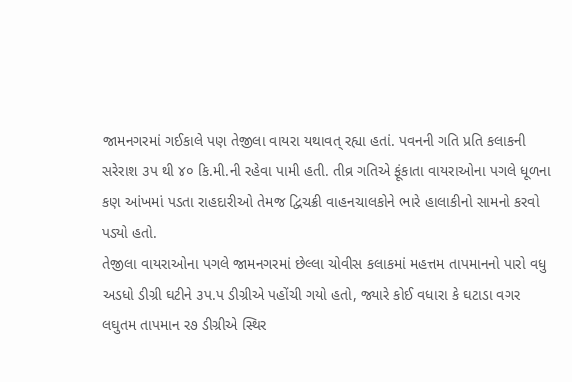જામનગરમાં ગઈકાલે પણ તેજીલા વાયરા યથાવત્ રહ્યા હતાં. પવનની ગતિ પ્રતિ કલાકની સરેરાશ ૩પ થી ૪૦ કિ.મી.ની રહેવા પામી હતી. તીવ્ર ગતિએ ફૂંકાતા વાયરાઓના પગલે ધૂળના કણ આંખમાં પડતા રાહદારીઓ તેમજ દ્વિચક્રી વાહનચાલકોને ભારે હાલાકીનો સામનો કરવો પડ્યો હતો.
તેજીલા વાયરાઓના પગલે જામનગરમાં છેલ્લા ચોવીસ કલાકમાં મહત્તમ તાપમાનનો પારો વધુ અડધો ડીગ્રી ઘટીને ૩પ.પ ડીગ્રીએ પહોંચી ગયો હતો, જ્યારે કોઈ વધારા કે ઘટાડા વગર લઘુતમ તાપમાન ર૭ ડીગ્રીએ સ્થિર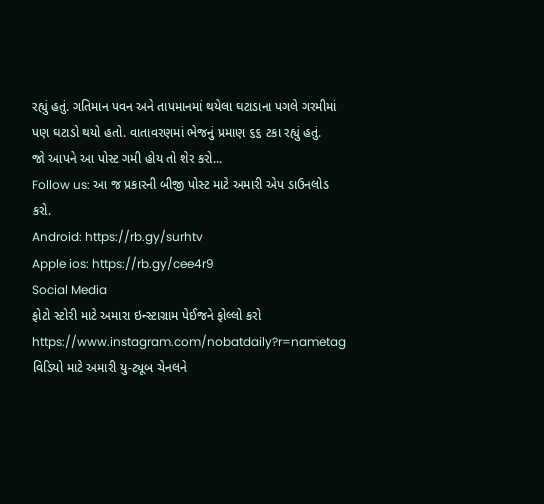રહ્યું હતું. ગતિમાન પવન અને તાપમાનમાં થયેલા ઘટાડાના પગલે ગરમીમાં પણ ઘટાડો થયો હતો. વાતાવરણમાં ભેજનું પ્રમાણ ૬૬ ટકા રહ્યું હતું.
જો આપને આ પોસ્ટ ગમી હોય તો શેર કરો...
Follow us: આ જ પ્રકારની બીજી પોસ્ટ માટે અમારી એપ ડાઉનલોડ કરો.
Android: https://rb.gy/surhtv
Apple ios: https://rb.gy/cee4r9
Social Media
ફોટો સ્ટોરી માટે અમારા ઇન્સ્ટાગ્રામ પેઈજને ફોલ્લો કરો
https://www.instagram.com/nobatdaily?r=nametag
વિડિયો માટે અમારી યુ-ટ્યૂબ ચેનલને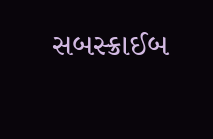સબસ્ક્રાઈબ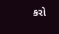કરો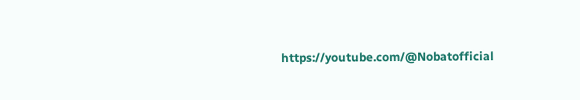https://youtube.com/@Nobatofficial